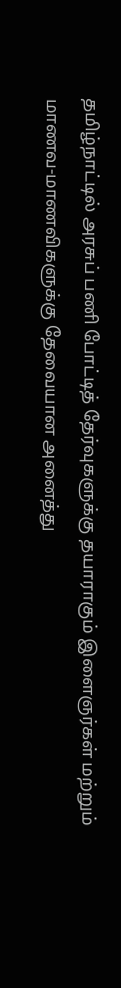தமிழ்நாட்டில் அரசுப் பணி போட்டித் தேர்வுகளுக்கு தயாராகும் இளைஞர்கள் மற்றும் மாணவ-மாணவிகளுக்கு தேவையான அனைத்து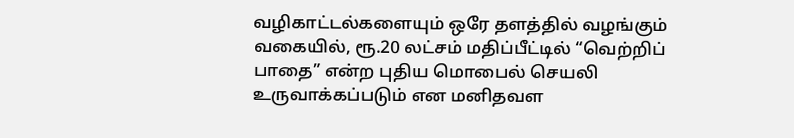வழிகாட்டல்களையும் ஒரே தளத்தில் வழங்கும் வகையில், ரூ.20 லட்சம் மதிப்பீட்டில் “வெற்றிப் பாதை” என்ற புதிய மொபைல் செயலி உருவாக்கப்படும் என மனிதவள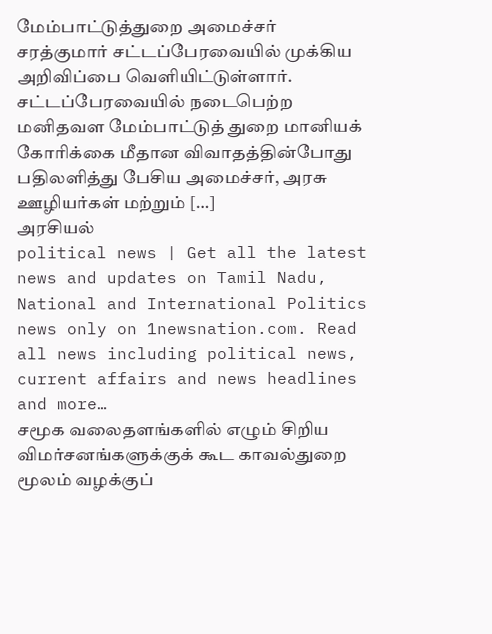மேம்பாட்டுத்துறை அமைச்சர் சரத்குமார் சட்டப்பேரவையில் முக்கிய அறிவிப்பை வெளியிட்டுள்ளார். சட்டப்பேரவையில் நடைபெற்ற மனிதவள மேம்பாட்டுத் துறை மானியக் கோரிக்கை மீதான விவாதத்தின்போது பதிலளித்து பேசிய அமைச்சர், அரசு ஊழியர்கள் மற்றும் […]
அரசியல்
political news | Get all the latest news and updates on Tamil Nadu, National and International Politics news only on 1newsnation.com. Read all news including political news, current affairs and news headlines and more…
சமூக வலைதளங்களில் எழும் சிறிய விமர்சனங்களுக்குக் கூட காவல்துறை மூலம் வழக்குப்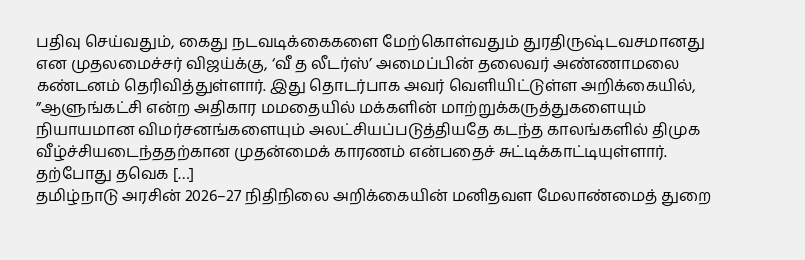பதிவு செய்வதும், கைது நடவடிக்கைகளை மேற்கொள்வதும் துரதிருஷ்டவசமானது என முதலமைச்சர் விஜய்க்கு, ‘வீ த லீடர்ஸ்’ அமைப்பின் தலைவர் அண்ணாமலை கண்டனம் தெரிவித்துள்ளார். இது தொடர்பாக அவர் வெளியிட்டுள்ள அறிக்கையில், ”ஆளுங்கட்சி என்ற அதிகார மமதையில் மக்களின் மாற்றுக்கருத்துகளையும் நியாயமான விமர்சனங்களையும் அலட்சியப்படுத்தியதே கடந்த காலங்களில் திமுக வீழ்ச்சியடைந்ததற்கான முதன்மைக் காரணம் என்பதைச் சுட்டிக்காட்டியுள்ளார். தற்போது தவெக […]
தமிழ்நாடு அரசின் 2026–27 நிதிநிலை அறிக்கையின் மனிதவள மேலாண்மைத் துறை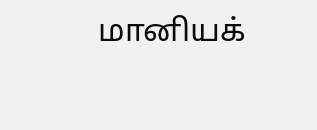மானியக்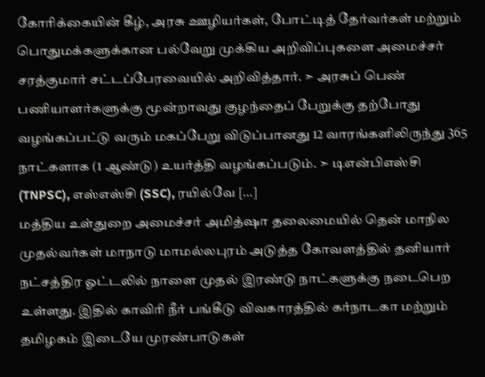கோரிக்கையின் கீழ், அரசு ஊழியர்கள், போட்டித் தேர்வர்கள் மற்றும் பொதுமக்களுக்கான பல்வேறு முக்கிய அறிவிப்புகளை அமைச்சர் சரத்குமார் சட்டப்பேரவையில் அறிவித்தார். ➣ அரசுப் பெண் பணியாளர்களுக்கு மூன்றாவது குழந்தைப் பேறுக்கு தற்போது வழங்கப்பட்டு வரும் மகப்பேறு விடுப்பானது 12 வாரங்களிலிருந்து 365 நாட்களாக (1 ஆண்டு) உயர்த்தி வழங்கப்படும். ➣ டிஎன்பிஎஸ்சி (TNPSC), எஸ்எஸ்சி (SSC), ரயில்வே […]
மத்திய உள்துறை அமைச்சர் அமித்ஷா தலைமையில் தென் மாநில முதல்வர்கள் மாநாடு மாமல்லபுரம் அடுத்த கோவளத்தில் தனியார் நட்சத்திர ஓட்டலில் நாளை முதல் இரண்டு நாட்களுக்கு நடைபெற உள்ளது. இதில் காவிரி நீர் பங்கீடு விவகாரத்தில் கர்நாடகா மற்றும் தமிழகம் இடையே முரண்பாடுகள்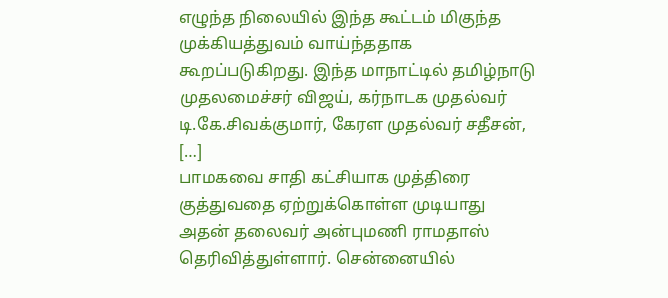எழுந்த நிலையில் இந்த கூட்டம் மிகுந்த முக்கியத்துவம் வாய்ந்ததாக கூறப்படுகிறது. இந்த மாநாட்டில் தமிழ்நாடு முதலமைச்சர் விஜய், கர்நாடக முதல்வர் டி.கே.சிவக்குமார், கேரள முதல்வர் சதீசன், […]
பாமகவை சாதி கட்சியாக முத்திரை குத்துவதை ஏற்றுக்கொள்ள முடியாது அதன் தலைவர் அன்புமணி ராமதாஸ் தெரிவித்துள்ளார். சென்னையில்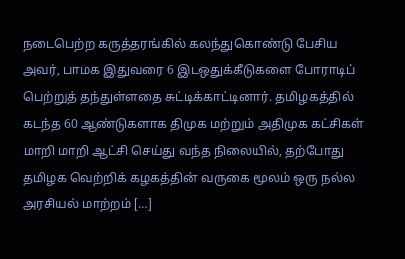நடைபெற்ற கருத்தரங்கில் கலந்துகொண்டு பேசிய அவர், பாமக இதுவரை 6 இடஒதுக்கீடுகளை போராடிப் பெற்றுத் தந்துள்ளதை சுட்டிக்காட்டினார். தமிழகத்தில் கடந்த 60 ஆண்டுகளாக திமுக மற்றும் அதிமுக கட்சிகள் மாறி மாறி ஆட்சி செய்து வந்த நிலையில், தற்போது தமிழக வெற்றிக் கழகத்தின் வருகை மூலம் ஒரு நல்ல அரசியல் மாற்றம் […]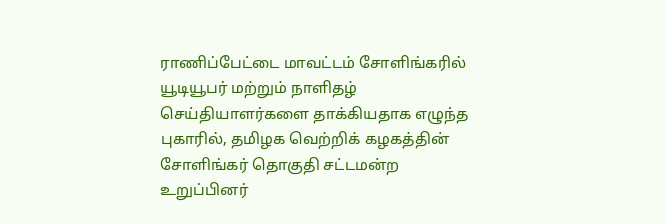ராணிப்பேட்டை மாவட்டம் சோளிங்கரில் யூடியூபர் மற்றும் நாளிதழ் செய்தியாளர்களை தாக்கியதாக எழுந்த புகாரில், தமிழக வெற்றிக் கழகத்தின் சோளிங்கர் தொகுதி சட்டமன்ற உறுப்பினர்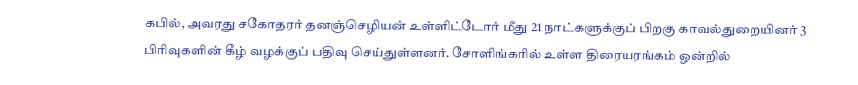கபில், அவரது சகோதரர் தனஞ்செழியன் உள்ளிட்டோர் மீது 21 நாட்களுக்குப் பிறகு காவல்துறையினர் 3 பிரிவுகளின் கீழ் வழக்குப் பதிவு செய்துள்ளனர். சோளிங்கரில் உள்ள திரையரங்கம் ஒன்றில்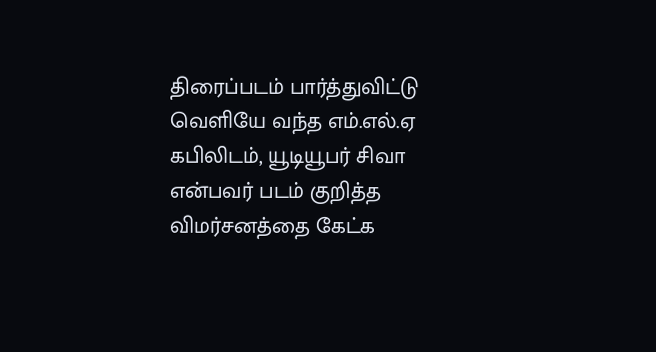திரைப்படம் பார்த்துவிட்டு வெளியே வந்த எம்.எல்.ஏ கபிலிடம், யூடியூபர் சிவா என்பவர் படம் குறித்த விமர்சனத்தை கேட்க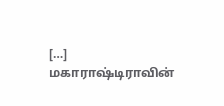[…]
மகாராஷ்டிராவின்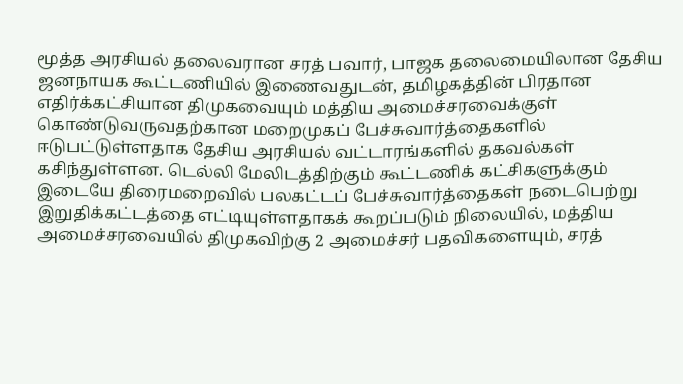மூத்த அரசியல் தலைவரான சரத் பவார், பாஜக தலைமையிலான தேசிய ஜனநாயக கூட்டணியில் இணைவதுடன், தமிழகத்தின் பிரதான எதிர்க்கட்சியான திமுகவையும் மத்திய அமைச்சரவைக்குள் கொண்டுவருவதற்கான மறைமுகப் பேச்சுவார்த்தைகளில் ஈடுபட்டுள்ளதாக தேசிய அரசியல் வட்டாரங்களில் தகவல்கள் கசிந்துள்ளன. டெல்லி மேலிடத்திற்கும் கூட்டணிக் கட்சிகளுக்கும் இடையே திரைமறைவில் பலகட்டப் பேச்சுவார்த்தைகள் நடைபெற்று இறுதிக்கட்டத்தை எட்டியுள்ளதாகக் கூறப்படும் நிலையில், மத்திய அமைச்சரவையில் திமுகவிற்கு 2 அமைச்சர் பதவிகளையும், சரத்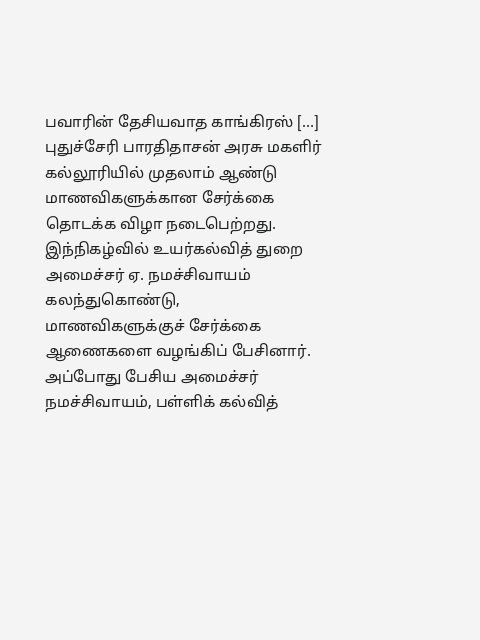பவாரின் தேசியவாத காங்கிரஸ் […]
புதுச்சேரி பாரதிதாசன் அரசு மகளிர் கல்லூரியில் முதலாம் ஆண்டு மாணவிகளுக்கான சேர்க்கை தொடக்க விழா நடைபெற்றது. இந்நிகழ்வில் உயர்கல்வித் துறை அமைச்சர் ஏ. நமச்சிவாயம் கலந்துகொண்டு, மாணவிகளுக்குச் சேர்க்கை ஆணைகளை வழங்கிப் பேசினார். அப்போது பேசிய அமைச்சர் நமச்சிவாயம், பள்ளிக் கல்வித்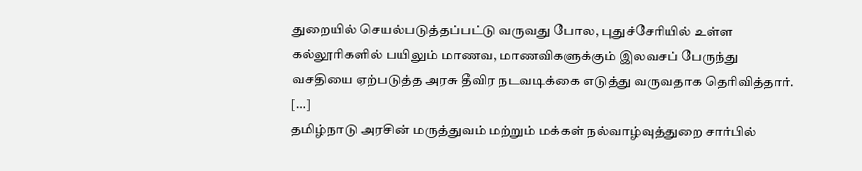துறையில் செயல்படுத்தப்பட்டு வருவது போல, புதுச்சேரியில் உள்ள கல்லூரிகளில் பயிலும் மாணவ, மாணவிகளுக்கும் இலவசப் பேருந்து வசதியை ஏற்படுத்த அரசு தீவிர நடவடிக்கை எடுத்து வருவதாக தெரிவித்தார். […]
தமிழ்நாடு அரசின் மருத்துவம் மற்றும் மக்கள் நல்வாழ்வுத்துறை சார்பில்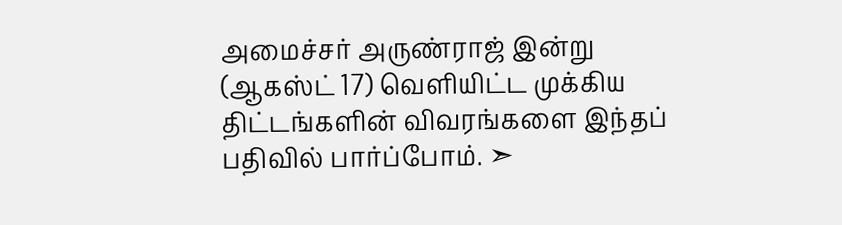அமைச்சர் அருண்ராஜ் இன்று (ஆகஸ்ட் 17) வெளியிட்ட முக்கிய திட்டங்களின் விவரங்களை இந்தப் பதிவில் பார்ப்போம். ➣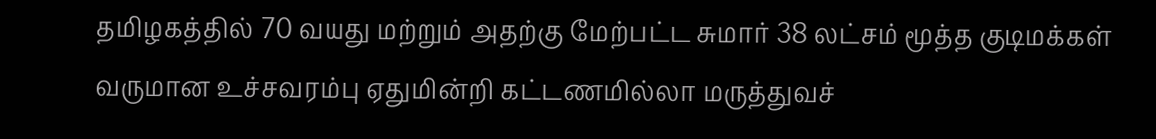தமிழகத்தில் 70 வயது மற்றும் அதற்கு மேற்பட்ட சுமார் 38 லட்சம் மூத்த குடிமக்கள் வருமான உச்சவரம்பு ஏதுமின்றி கட்டணமில்லா மருத்துவச்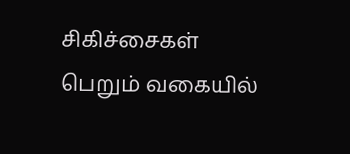சிகிச்சைகள் பெறும் வகையில்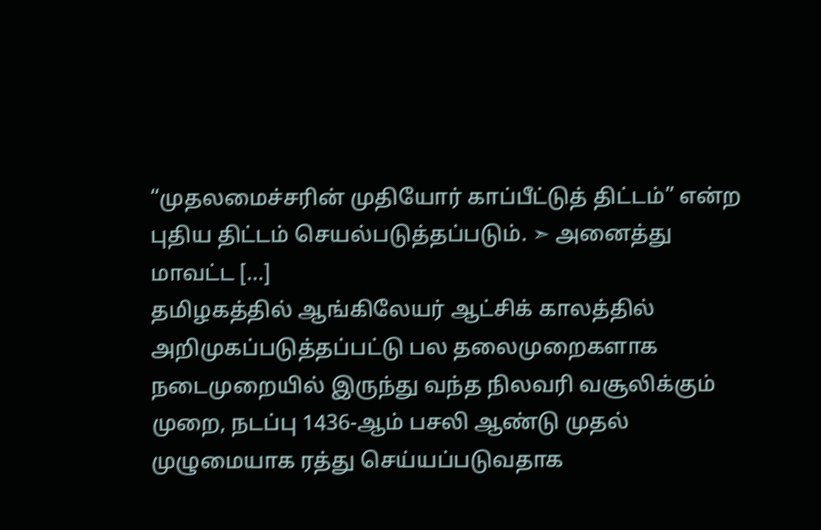“முதலமைச்சரின் முதியோர் காப்பீட்டுத் திட்டம்” என்ற புதிய திட்டம் செயல்படுத்தப்படும். ➣ அனைத்து மாவட்ட […]
தமிழகத்தில் ஆங்கிலேயர் ஆட்சிக் காலத்தில் அறிமுகப்படுத்தப்பட்டு பல தலைமுறைகளாக நடைமுறையில் இருந்து வந்த நிலவரி வசூலிக்கும் முறை, நடப்பு 1436-ஆம் பசலி ஆண்டு முதல் முழுமையாக ரத்து செய்யப்படுவதாக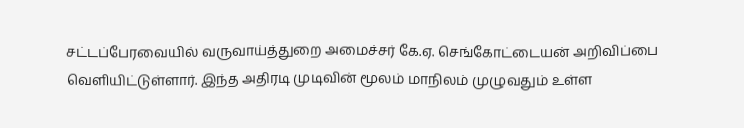சட்டப்பேரவையில் வருவாய்த்துறை அமைச்சர் கே.ஏ. செங்கோட்டையன் அறிவிப்பை வெளியிட்டுள்ளார். இந்த அதிரடி முடிவின் மூலம் மாநிலம் முழுவதும் உள்ள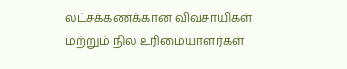லட்சக்கணக்கான விவசாயிகள் மற்றும் நில உரிமையாளர்கள்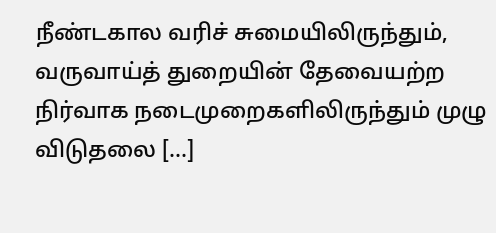நீண்டகால வரிச் சுமையிலிருந்தும், வருவாய்த் துறையின் தேவையற்ற நிர்வாக நடைமுறைகளிலிருந்தும் முழு விடுதலை […]